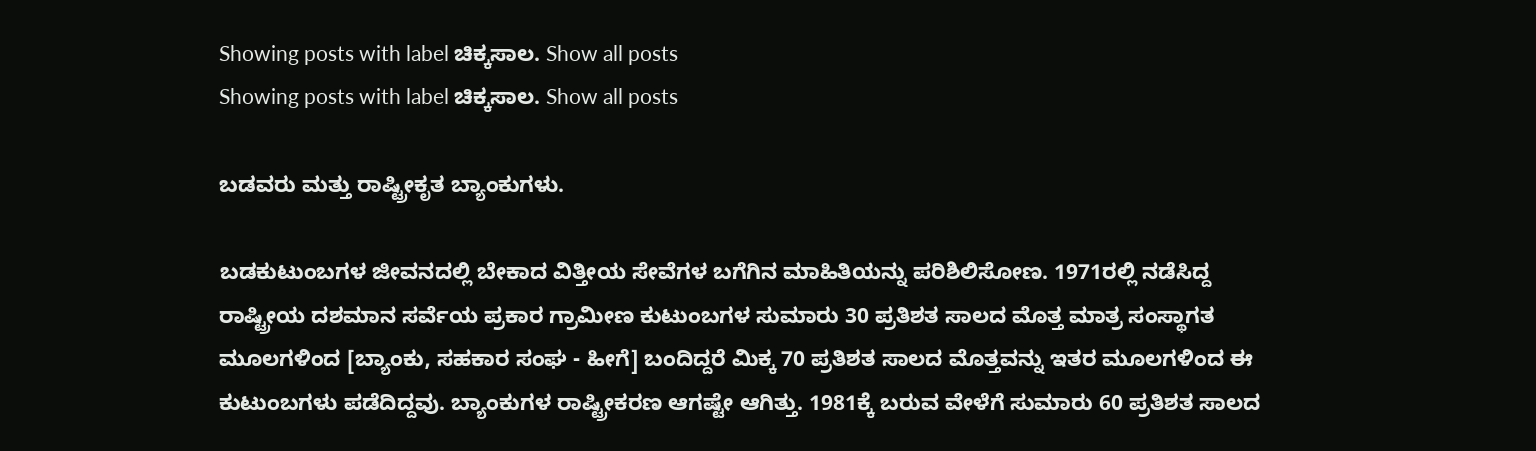Showing posts with label ಚಿಕ್ಕಸಾಲ. Show all posts
Showing posts with label ಚಿಕ್ಕಸಾಲ. Show all posts

ಬಡವರು ಮತ್ತು ರಾಷ್ಟ್ರೀಕೃತ ಬ್ಯಾಂಕುಗಳು.

ಬಡಕುಟುಂಬಗಳ ಜೀವನದಲ್ಲಿ ಬೇಕಾದ ವಿತ್ತೀಯ ಸೇವೆಗಳ ಬಗೆಗಿನ ಮಾಹಿತಿಯನ್ನು ಪರಿಶಿಲಿಸೋಣ. 1971ರಲ್ಲಿ ನಡೆಸಿದ್ದ ರಾಷ್ಟ್ರೀಯ ದಶಮಾನ ಸರ್ವೆಯ ಪ್ರಕಾರ ಗ್ರಾಮೀಣ ಕುಟುಂಬಗಳ ಸುಮಾರು 30 ಪ್ರತಿಶತ ಸಾಲದ ಮೊತ್ತ ಮಾತ್ರ ಸಂಸ್ಥಾಗತ ಮೂಲಗಳಿಂದ [ಬ್ಯಾಂಕು, ಸಹಕಾರ ಸಂಘ - ಹೀಗೆ] ಬಂದಿದ್ದರೆ ಮಿಕ್ಕ 70 ಪ್ರತಿಶತ ಸಾಲದ ಮೊತ್ತವನ್ನು ಇತರ ಮೂಲಗಳಿಂದ ಈ ಕುಟುಂಬಗಳು ಪಡೆದಿದ್ದವು. ಬ್ಯಾಂಕುಗಳ ರಾಷ್ಟ್ರೀಕರಣ ಆಗಷ್ಟೇ ಆಗಿತ್ತು. 1981ಕ್ಕೆ ಬರುವ ವೇಳೆಗೆ ಸುಮಾರು 60 ಪ್ರತಿಶತ ಸಾಲದ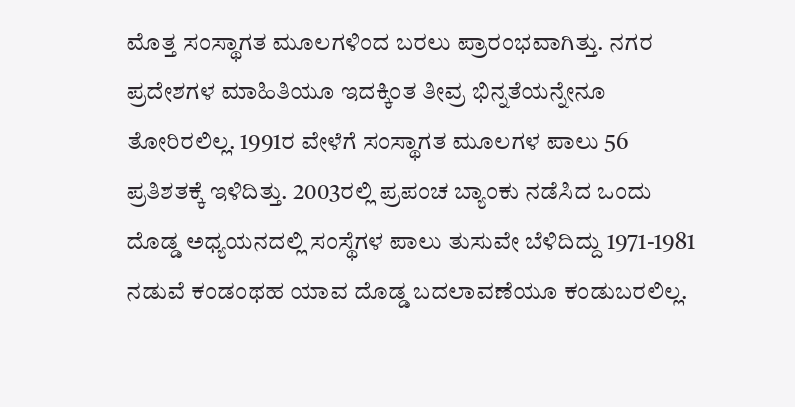ಮೊತ್ತ ಸಂಸ್ಥಾಗತ ಮೂಲಗಳಿಂದ ಬರಲು ಪ್ರಾರಂಭವಾಗಿತ್ತು. ನಗರ ಪ್ರದೇಶಗಳ ಮಾಹಿತಿಯೂ ಇದಕ್ಕಿಂತ ತೀವ್ರ ಭಿನ್ನತೆಯನ್ನೇನೂ ತೋರಿರಲಿಲ್ಲ. 1991ರ ವೇಳೆಗೆ ಸಂಸ್ಥಾಗತ ಮೂಲಗಳ ಪಾಲು 56 ಪ್ರತಿಶತಕ್ಕೆ ಇಳಿದಿತ್ತು. 2003ರಲ್ಲಿ ಪ್ರಪಂಚ ಬ್ಯಾಂಕು ನಡೆಸಿದ ಒಂದು ದೊಡ್ಡ ಅಧ್ಯಯನದಲ್ಲಿ ಸಂಸ್ಥೆಗಳ ಪಾಲು ತುಸುವೇ ಬೆಳಿದಿದ್ದು 1971-1981 ನಡುವೆ ಕಂಡಂಥಹ ಯಾವ ದೊಡ್ಡ ಬದಲಾವಣೆಯೂ ಕಂಡುಬರಲಿಲ್ಲ.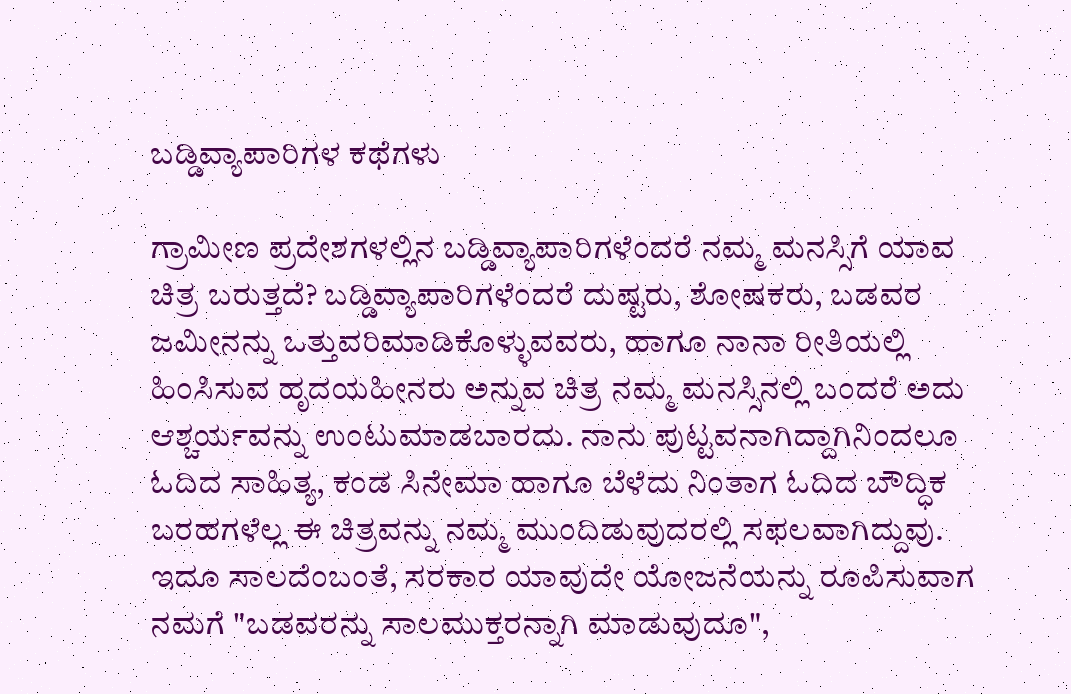ಬಡ್ಡಿವ್ಯಾಪಾರಿಗಳ ಕಥೆಗಳು

ಗ್ರಾಮೀಣ ಪ್ರದೇಶಗಳಲ್ಲಿನ ಬಡ್ಡಿವ್ಯಾಪಾರಿಗಳೆಂದರೆ ನಮ್ಮ ಮನಸ್ಸಿಗೆ ಯಾವ ಚಿತ್ರ ಬರುತ್ತದೆ? ಬಡ್ಡಿವ್ಯಾಪಾರಿಗಳೆಂದರೆ ದುಷ್ಟರು, ಶೋಷಕರು, ಬಡವರ ಜಮೀನನ್ನು ಒತ್ತುವರಿಮಾಡಿಕೊಳ್ಳುವವರು, ಹಾಗೂ ನಾನಾ ರೀತಿಯಲ್ಲಿ ಹಿಂಸಿಸುವ ಹೃದಯಹೀನರು ಅನ್ನುವ ಚಿತ್ರ ನಮ್ಮ ಮನಸ್ಸಿನಲ್ಲಿ ಬಂದರೆ ಅದು ಆಶ್ಚರ್ಯವನ್ನು ಉಂಟುಮಾಡಬಾರದು. ನಾನು ಪುಟ್ಟವನಾಗಿದ್ದಾಗಿನಿಂದಲೂ ಓದಿದ ಸಾಹಿತ್ಯ, ಕಂಡ ಸಿನೇಮಾ ಹಾಗೂ ಬೆಳೆದು ನಿಂತಾಗ ಓದಿದ ಬೌದ್ಧಿಕ ಬರಹಗಳೆಲ್ಲ ಈ ಚಿತ್ರವನ್ನು ನಮ್ಮ ಮುಂದಿಡುವುದರಲ್ಲಿ ಸಫಲವಾಗಿದ್ದುವು. ಇದೂ ಸಾಲದೆಂಬಂತೆ, ಸರಕಾರ ಯಾವುದೇ ಯೋಜನೆಯನ್ನು ರೂಪಿಸುವಾಗ ನಮಗೆ "ಬಡವರನ್ನು ಸಾಲಮುಕ್ತರನ್ನಾಗಿ ಮಾಡುವುದೂ",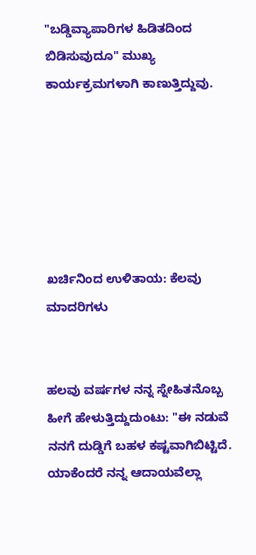"ಬಡ್ಡಿವ್ಯಾಪಾರಿಗಳ ಹಿಡಿತದಿಂದ ಬಿಡಿಸುವುದೂ" ಮುಖ್ಯ ಕಾರ್ಯಕ್ರಮಗಳಾಗಿ ಕಾಣುತ್ತಿದ್ದುವು.






ಖರ್ಚಿನಿಂದ ಉಳಿತಾಯ: ಕೆಲವು ಮಾದರಿಗಳು


ಹಲವು ವರ್ಷಗಳ ನನ್ನ ಸ್ನೇಹಿತನೊಬ್ಬ ಹೀಗೆ ಹೇಳುತ್ತಿದ್ದುದುಂಟು: "ಈ ನಡುವೆ ನನಗೆ ದುಡ್ಡಿಗೆ ಬಹಳ ಕಷ್ಟವಾಗಿಬಿಟ್ಟಿದೆ. ಯಾಕೆಂದರೆ ನನ್ನ ಆದಾಯವೆಲ್ಲಾ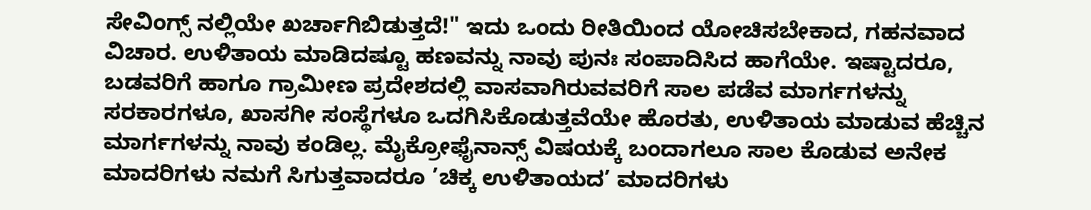ಸೇವಿಂಗ್ಸ್ ನಲ್ಲಿಯೇ ಖರ್ಚಾಗಿಬಿಡುತ್ತದೆ!" ಇದು ಒಂದು ರೀತಿಯಿಂದ ಯೋಚಿಸಬೇಕಾದ, ಗಹನವಾದ ವಿಚಾರ. ಉಳಿತಾಯ ಮಾಡಿದಷ್ಟೂ ಹಣವನ್ನು ನಾವು ಪುನಃ ಸಂಪಾದಿಸಿದ ಹಾಗೆಯೇ. ಇಷ್ಟಾದರೂ, ಬಡವರಿಗೆ ಹಾಗೂ ಗ್ರಾಮೀಣ ಪ್ರದೇಶದಲ್ಲಿ ವಾಸವಾಗಿರುವವರಿಗೆ ಸಾಲ ಪಡೆವ ಮಾರ್ಗಗಳನ್ನು ಸರಕಾರಗಳೂ, ಖಾಸಗೀ ಸಂಸ್ಥೆಗಳೂ ಒದಗಿಸಿಕೊಡುತ್ತವೆಯೇ ಹೊರತು, ಉಳಿತಾಯ ಮಾಡುವ ಹೆಚ್ಚಿನ ಮಾರ್ಗಗಳನ್ನು ನಾವು ಕಂಡಿಲ್ಲ. ಮೈಕ್ರೋಫೈನಾನ್ಸ್ ವಿಷಯಕ್ಕೆ ಬಂದಾಗಲೂ ಸಾಲ ಕೊಡುವ ಅನೇಕ ಮಾದರಿಗಳು ನಮಗೆ ಸಿಗುತ್ತವಾದರೂ ’ಚಿಕ್ಕ ಉಳಿತಾಯದ’ ಮಾದರಿಗಳು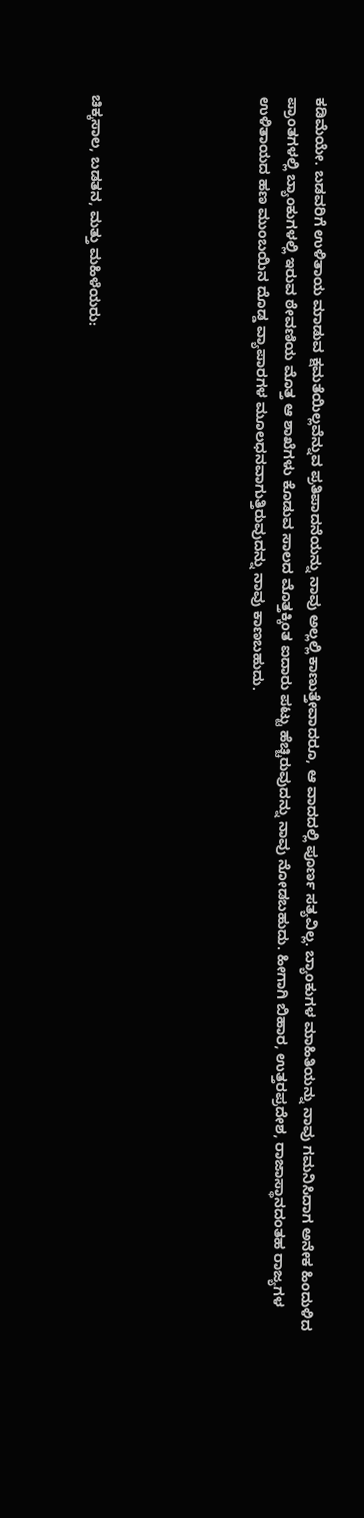ಕಡಿಮೆಯೇ. ಬಡವರಿಗೆ ಉಳಿತಾಯ ಮಾಡುವ ಕ್ಷಮತೆಯಿಲ್ಲವೆನ್ನುವ ಪ್ರತಿಪಾದನೆಯನ್ನು ನಾವು ಅಲ್ಲಲ್ಲಿ ಕಾಣುತ್ತೇವಾದರೂ, ಆ ವಾದದಲ್ಲಿ ಪೂರ್ಣ ಸತ್ಯವಿಲ್ಲ. ಬ್ಯಾಂಕುಗಳ ಮಾಹಿತಿಯನ್ನು ನಾವು ಗಮನಿಸಿದಾಗ ಅನೇಕ ಹಿಂದುಳಿದ ಪ್ರಾಂತಗಳಲ್ಲಿ ಬ್ಯಾಂಕುಗಳಲ್ಲಿ ಇರುವ ಠೇವಣಿಯ ಮೊತ್ತ ಆ ಶಾಖೆಗಳು ಕೊಡುವ ಸಾಲದ ಮೊತ್ತಕ್ಕಿಂತ ಐದಾರು ಪಟ್ಟು ಹೆಚ್ಚಿರುವುದನ್ನು ನಾವು ನೋಡಬಹುದು. ಹೀಗಾಗಿ ಬಿಹಾರ, ಉತ್ತರಪ್ರದೇಶ, ರಾಜಾಸ್ಥಾನದಂತಹ ರಾಜ್ಯಗಳ ಉಳಿತಾಯದ ಹಣ ಮುಂಬಯಿನ ದೊಡ್ಡ ವ್ಯಾಪಾರಗಳ ಮೂಲಧನವಾಗುತ್ತಿರುವುದನ್ನು ನಾವು ಕಾಣಬಹುದು.





ಚಿಕ್ಕಸಾಲ, ಬಡತನ, ಮತ್ತು ಮಹಿಳೆಯರು: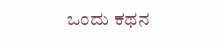ಒಂದು ಕಥನ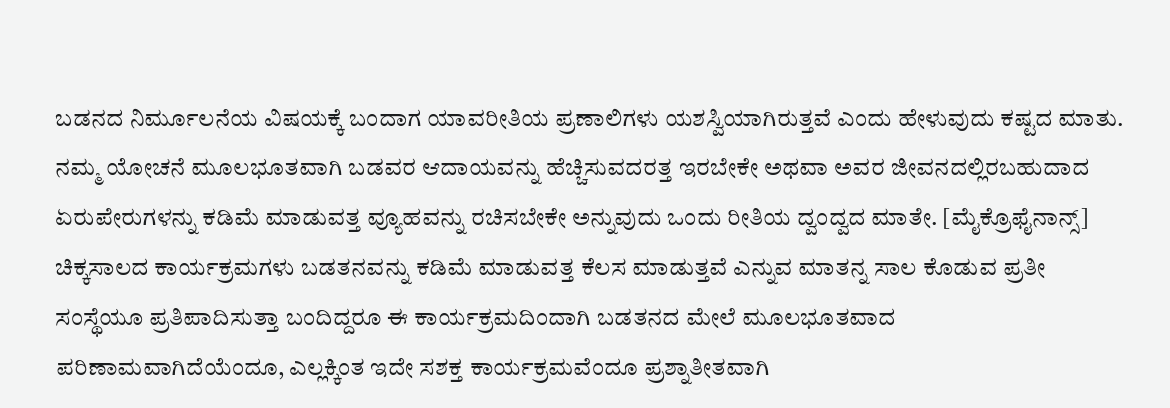ಬಡನದ ನಿರ್ಮೂಲನೆಯ ವಿಷಯಕ್ಕೆ ಬಂದಾಗ ಯಾವರೀತಿಯ ಪ್ರಣಾಲಿಗಳು ಯಶಸ್ವಿಯಾಗಿರುತ್ತವೆ ಎಂದು ಹೇಳುವುದು ಕಷ್ಟದ ಮಾತು. ನಮ್ಮ ಯೋಚನೆ ಮೂಲಭೂತವಾಗಿ ಬಡವರ ಆದಾಯವನ್ನು ಹೆಚ್ಚಿಸುವದರತ್ತ ಇರಬೇಕೇ ಅಥವಾ ಅವರ ಜೀವನದಲ್ಲಿರಬಹುದಾದ ಏರುಪೇರುಗಳನ್ನು ಕಡಿಮೆ ಮಾಡುವತ್ತ ವ್ಯೂಹವನ್ನು ರಚಿಸಬೇಕೇ ಅನ್ನುವುದು ಒಂದು ರೀತಿಯ ದ್ವಂದ್ವದ ಮಾತೇ. [ಮೈಕ್ರೊಫೈನಾನ್ಸ್] ಚಿಕ್ಕಸಾಲದ ಕಾರ್ಯಕ್ರಮಗಳು ಬಡತನವನ್ನು ಕಡಿಮೆ ಮಾಡುವತ್ತ ಕೆಲಸ ಮಾಡುತ್ತವೆ ಎನ್ನುವ ಮಾತನ್ನ ಸಾಲ ಕೊಡುವ ಪ್ರತೀ ಸಂಸ್ಥೆಯೂ ಪ್ರತಿಪಾದಿಸುತ್ತಾ ಬಂದಿದ್ದರೂ ಈ ಕಾರ್ಯಕ್ರಮದಿಂದಾಗಿ ಬಡತನದ ಮೇಲೆ ಮೂಲಭೂತವಾದ ಪರಿಣಾಮವಾಗಿದೆಯೆಂದೂ, ಎಲ್ಲಕ್ಕಿಂತ ಇದೇ ಸಶಕ್ತ ಕಾರ್ಯಕ್ರಮವೆಂದೂ ಪ್ರಶ್ನಾತೀತವಾಗಿ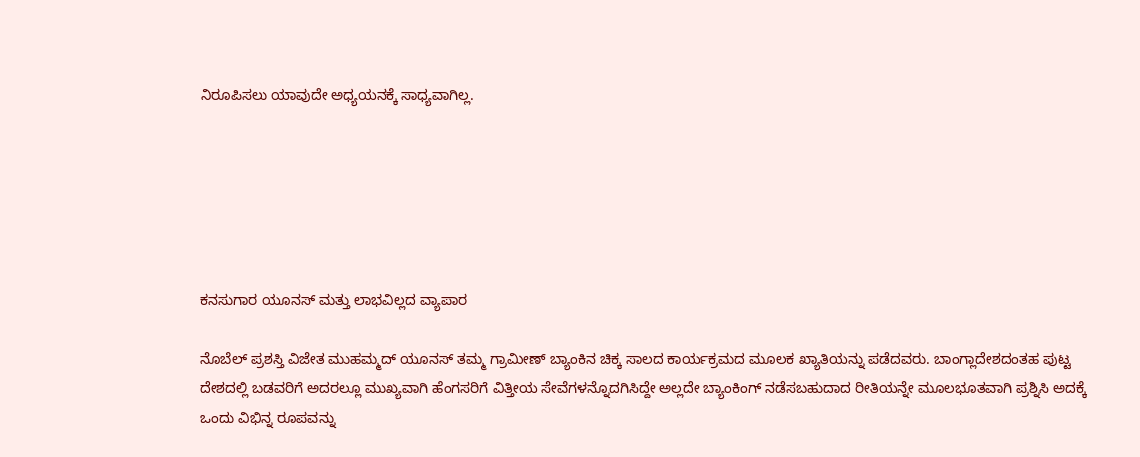ನಿರೂಪಿಸಲು ಯಾವುದೇ ಅಧ್ಯಯನಕ್ಕೆ ಸಾಧ್ಯವಾಗಿಲ್ಲ.






ಕನಸುಗಾರ ಯೂನಸ್ ಮತ್ತು ಲಾಭವಿಲ್ಲದ ವ್ಯಾಪಾರ

ನೊಬೆಲ್ ಪ್ರಶಸ್ತಿ ವಿಜೇತ ಮುಹಮ್ಮದ್ ಯೂನಸ್ ತಮ್ಮ ಗ್ರಾಮೀಣ್ ಬ್ಯಾಂಕಿನ ಚಿಕ್ಕ ಸಾಲದ ಕಾರ್ಯಕ್ರಮದ ಮೂಲಕ ಖ್ಯಾತಿಯನ್ನು ಪಡೆದವರು. ಬಾಂಗ್ಲಾದೇಶದಂತಹ ಪುಟ್ಟ ದೇಶದಲ್ಲಿ ಬಡವರಿಗೆ ಅದರಲ್ಲೂ ಮುಖ್ಯವಾಗಿ ಹೆಂಗಸರಿಗೆ ವಿತ್ತೀಯ ಸೇವೆಗಳನ್ನೊದಗಿಸಿದ್ದೇ ಅಲ್ಲದೇ ಬ್ಯಾಂಕಿಂಗ್ ನಡೆಸಬಹುದಾದ ರೀತಿಯನ್ನೇ ಮೂಲಭೂತವಾಗಿ ಪ್ರಶ್ನಿಸಿ ಅದಕ್ಕೆ ಒಂದು ವಿಭಿನ್ನ ರೂಪವನ್ನು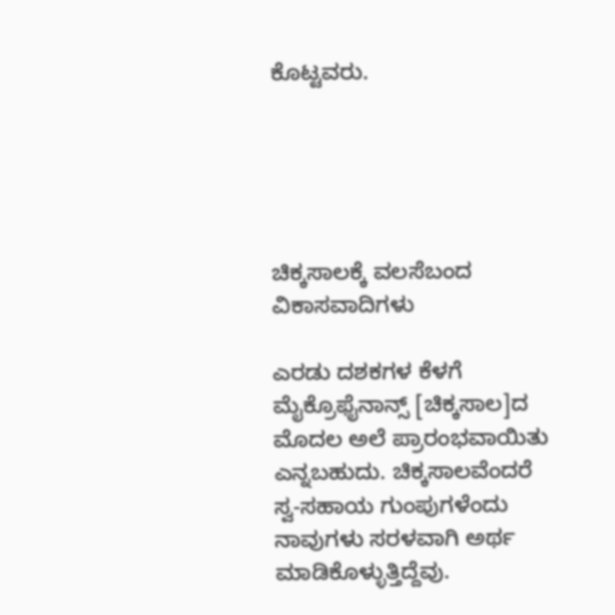ಕೊಟ್ಟವರು.





ಚಿಕ್ಕಸಾಲಕ್ಕೆ ವಲಸೆಬಂದ ವಿಕಾಸವಾದಿಗಳು

ಎರಡು ದಶಕಗಳ ಕೆಳಗೆ ಮೈಕ್ರೊಫೈನಾನ್ಸ್ [ಚಿಕ್ಕಸಾಲ]ದ ಮೊದಲ ಅಲೆ ಪ್ರಾರಂಭವಾಯಿತು ಎನ್ನಬಹುದು. ಚಿಕ್ಕಸಾಲವೆಂದರೆ ಸ್ವ-ಸಹಾಯ ಗುಂಪುಗಳೆಂದು ನಾವುಗಳು ಸರಳವಾಗಿ ಅರ್ಥ ಮಾಡಿಕೊಳ್ಳುತ್ತಿದ್ದೆವು.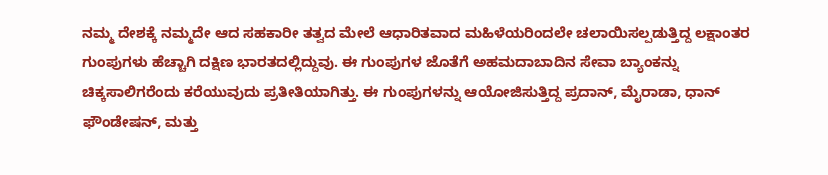ನಮ್ಮ ದೇಶಕ್ಕೆ ನಮ್ಮದೇ ಆದ ಸಹಕಾರೀ ತತ್ವದ ಮೇಲೆ ಆಧಾರಿತವಾದ ಮಹಿಳೆಯರಿಂದಲೇ ಚಲಾಯಿಸಲ್ಪಡುತ್ತಿದ್ದ ಲಕ್ಷಾಂತರ ಗುಂಪುಗಳು ಹೆಚ್ಚಾಗಿ ದಕ್ಷಿಣ ಭಾರತದಲ್ಲಿದ್ದುವು. ಈ ಗುಂಪುಗಳ ಜೊತೆಗೆ ಅಹಮದಾಬಾದಿನ ಸೇವಾ ಬ್ಯಾಂಕನ್ನು ಚಿಕ್ಕಸಾಲಿಗರೆಂದು ಕರೆಯುವುದು ಪ್ರತೀತಿಯಾಗಿತ್ತು. ಈ ಗುಂಪುಗಳನ್ನು ಆಯೋಜಿಸುತ್ತಿದ್ದ ಪ್ರದಾನ್, ಮೈರಾಡಾ, ಧಾನ್ ಫೌಂಡೇಷನ್, ಮತ್ತು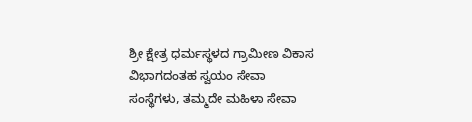ಶ್ರೀ ಕ್ಷೇತ್ರ ಧರ್ಮಸ್ಥಳದ ಗ್ರಾಮೀಣ ವಿಕಾಸ ವಿಭಾಗದಂತಹ ಸ್ವಯಂ ಸೇವಾ ಸಂಸ್ಥೆಗಳು, ತಮ್ಮದೇ ಮಹಿಳಾ ಸೇವಾ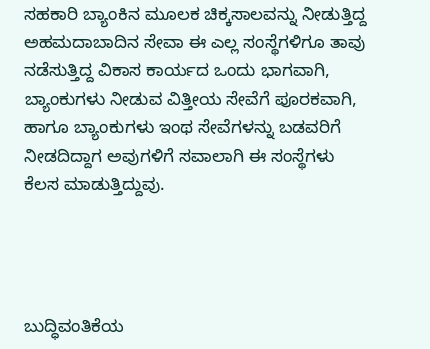ಸಹಕಾರಿ ಬ್ಯಾಂಕಿನ ಮೂಲಕ ಚಿಕ್ಕಸಾಲವನ್ನು ನೀಡುತ್ತಿದ್ದ ಅಹಮದಾಬಾದಿನ ಸೇವಾ ಈ ಎಲ್ಲ ಸಂಸ್ಥೆಗಳಿಗೂ ತಾವು ನಡೆಸುತ್ತಿದ್ದ ವಿಕಾಸ ಕಾರ್ಯದ ಒಂದು ಭಾಗವಾಗಿ, ಬ್ಯಾಂಕುಗಳು ನೀಡುವ ವಿತ್ತೀಯ ಸೇವೆಗೆ ಪೂರಕವಾಗಿ, ಹಾಗೂ ಬ್ಯಾಂಕುಗಳು ಇಂಥ ಸೇವೆಗಳನ್ನು ಬಡವರಿಗೆ ನೀಡದಿದ್ದಾಗ ಅವುಗಳಿಗೆ ಸವಾಲಾಗಿ ಈ ಸಂಸ್ಥೆಗಳು ಕೆಲಸ ಮಾಡುತ್ತಿದ್ದುವು.




ಬುದ್ಧಿವಂತಿಕೆಯ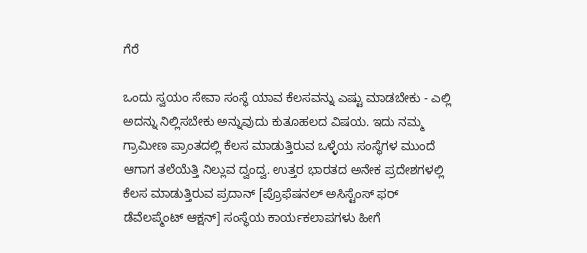ಗೆರೆ

ಒಂದು ಸ್ವಯಂ ಸೇವಾ ಸಂಸ್ಥೆ ಯಾವ ಕೆಲಸವನ್ನು ಎಷ್ಟು ಮಾಡಬೇಕು - ಎಲ್ಲಿ ಅದನ್ನು ನಿಲ್ಲಿಸಬೇಕು ಅನ್ನುವುದು ಕುತೂಹಲದ ವಿಷಯ. ಇದು ನಮ್ಮ ಗ್ರಾಮೀಣ ಪ್ರಾಂತದಲ್ಲಿ ಕೆಲಸ ಮಾಡುತ್ತಿರುವ ಒಳ್ಳೆಯ ಸಂಸ್ಥೆಗಳ ಮುಂದೆ ಆಗಾಗ ತಲೆಯೆತ್ತಿ ನಿಲ್ಲುವ ದ್ವಂದ್ವ. ಉತ್ತರ ಭಾರತದ ಅನೇಕ ಪ್ರದೇಶಗಳಲ್ಲಿ ಕೆಲಸ ಮಾಡುತ್ತಿರುವ ಪ್ರದಾನ್ [ಪ್ರೊಫೆಷನಲ್ ಅಸಿಸ್ಟೆಂಸ್ ಫರ್ ಡೆವೆಲಪ್ಮೆಂಟ್ ಆಕ್ಷನ್] ಸಂಸ್ಥೆಯ ಕಾರ್ಯಕಲಾಪಗಳು ಹೀಗೆ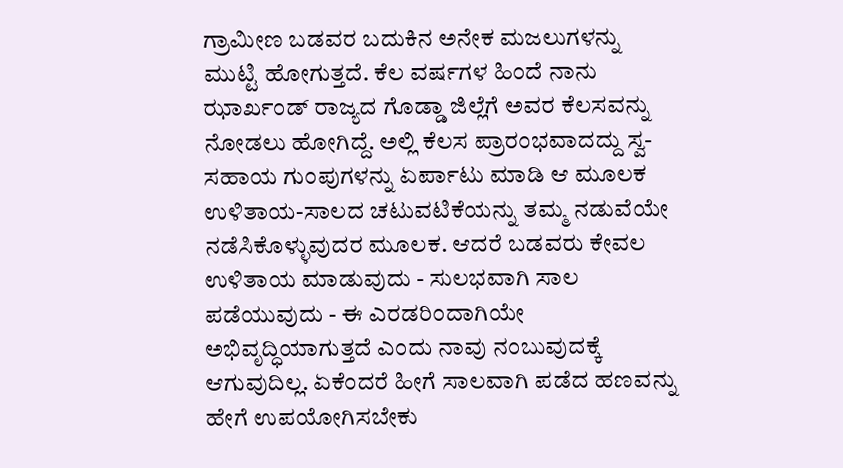ಗ್ರಾಮೀಣ ಬಡವರ ಬದುಕಿನ ಅನೇಕ ಮಜಲುಗಳನ್ನು ಮುಟ್ಟಿ ಹೋಗುತ್ತದೆ. ಕೆಲ ವರ್ಷಗಳ ಹಿಂದೆ ನಾನು ಝಾರ್ಖಂಡ್ ರಾಜ್ಯದ ಗೊಡ್ಡಾ ಜಿಲ್ಲೆಗೆ ಅವರ ಕೆಲಸವನ್ನು ನೋಡಲು ಹೋಗಿದ್ದೆ. ಅಲ್ಲಿ ಕೆಲಸ ಪ್ರಾರಂಭವಾದದ್ದು ಸ್ವ-ಸಹಾಯ ಗುಂಪುಗಳನ್ನು ಏರ್ಪಾಟು ಮಾಡಿ ಆ ಮೂಲಕ ಉಳಿತಾಯ-ಸಾಲದ ಚಟುವಟಿಕೆಯನ್ನು ತಮ್ಮ ನಡುವೆಯೇ ನಡೆಸಿಕೊಳ್ಳುವುದರ ಮೂಲಕ. ಆದರೆ ಬಡವರು ಕೇವಲ ಉಳಿತಾಯ ಮಾಡುವುದು - ಸುಲಭವಾಗಿ ಸಾಲ ಪಡೆಯುವುದು - ಈ ಎರಡರಿಂದಾಗಿಯೇ ಅಭಿವೃದ್ಧಿಯಾಗುತ್ತದೆ ಎಂದು ನಾವು ನಂಬುವುದಕ್ಕೆ ಆಗುವುದಿಲ್ಲ. ಏಕೆಂದರೆ ಹೀಗೆ ಸಾಲವಾಗಿ ಪಡೆದ ಹಣವನ್ನು ಹೇಗೆ ಉಪಯೋಗಿಸಬೇಕು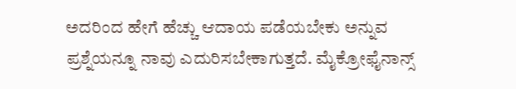ಅದರಿಂದ ಹೇಗೆ ಹೆಚ್ಚು ಆದಾಯ ಪಡೆಯಬೇಕು ಅನ್ನುವ ಪ್ರಶ್ನೆಯನ್ನೂ ನಾವು ಎದುರಿಸಬೇಕಾಗುತ್ತದೆ. ಮೈಕ್ರೋಫೈನಾನ್ಸ್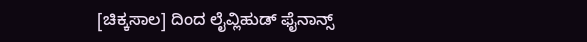[ಚಿಕ್ಕಸಾಲ] ದಿಂದ ಲೈವ್ಲಿಹುಡ್ ಫೈನಾನ್ಸ್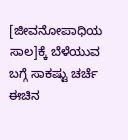[ಜೀವನೋಪಾಧಿಯ ಸಾಲ]ಕ್ಕೆ ಬೆಳೆಯುವ ಬಗ್ಗೆ ಸಾಕಷ್ಟು ಚರ್ಚೆ ಈಚಿನ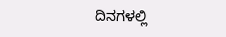ದಿನಗಳಲ್ಲಿ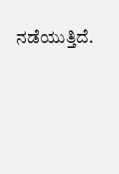ನಡೆಯುತ್ತಿದೆ.